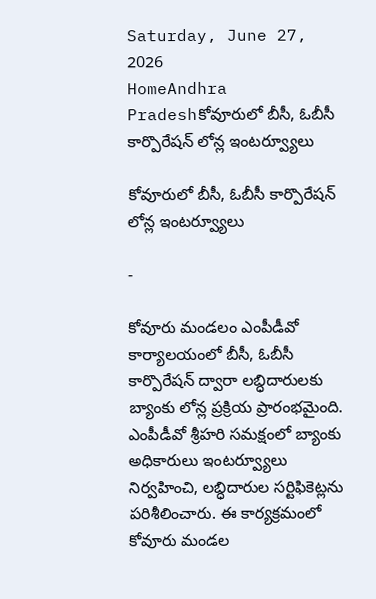Saturday, June 27, 2026
HomeAndhra Pradeshకోవూరులో బీసీ, ఓబీసీ కార్పొరేషన్ లోన్ల ఇంటర్వ్యూలు

కోవూరులో బీసీ, ఓబీసీ కార్పొరేషన్ లోన్ల ఇంటర్వ్యూలు

-

కోవూరు మండలం ఎంపీడీవో కార్యాలయంలో బీసీ, ఓబీసీ కార్పొరేషన్ ద్వారా లబ్ధిదారులకు బ్యాంకు లోన్ల ప్రక్రియ ప్రారంభమైంది. ఎంపీడీవో శ్రీహరి సమక్షంలో బ్యాంకు అధికారులు ఇంటర్వ్యూలు నిర్వహించి, లబ్ధిదారుల సర్టిఫికెట్లను పరిశీలించారు. ఈ కార్యక్రమంలో కోవూరు మండల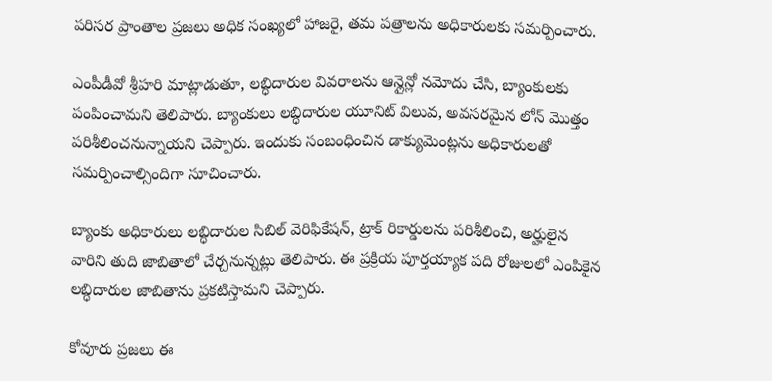పరిసర ప్రాంతాల ప్రజలు అధిక సంఖ్యలో హాజరై, తమ పత్రాలను అధికారులకు సమర్పించారు.

ఎంపీడీవో శ్రీహరి మాట్లాడుతూ, లబ్ధిదారుల వివరాలను ఆన్లైన్లో నమోదు చేసి, బ్యాంకులకు పంపించామని తెలిపారు. బ్యాంకులు లబ్ధిదారుల యూనిట్ విలువ, అవసరమైన లోన్ మొత్తం పరిశీలించనున్నాయని చెప్పారు. ఇందుకు సంబంధించిన డాక్యుమెంట్లను అధికారులతో సమర్పించాల్సిందిగా సూచించారు.

బ్యాంకు అధికారులు లబ్ధిదారుల సిబిల్ వెరిఫికేషన్, ట్రాక్ రికార్డులను పరిశీలించి, అర్హులైన వారిని తుది జాబితాలో చేర్చనున్నట్లు తెలిపారు. ఈ ప్రక్రియ పూర్తయ్యాక పది రోజులలో ఎంపికైన లబ్ధిదారుల జాబితాను ప్రకటిస్తామని చెప్పారు.

కోవూరు ప్రజలు ఈ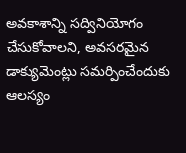అవకాశాన్ని సద్వినియోగం చేసుకోవాలని, అవసరమైన డాక్యుమెంట్లు సమర్పించేందుకు ఆలస్యం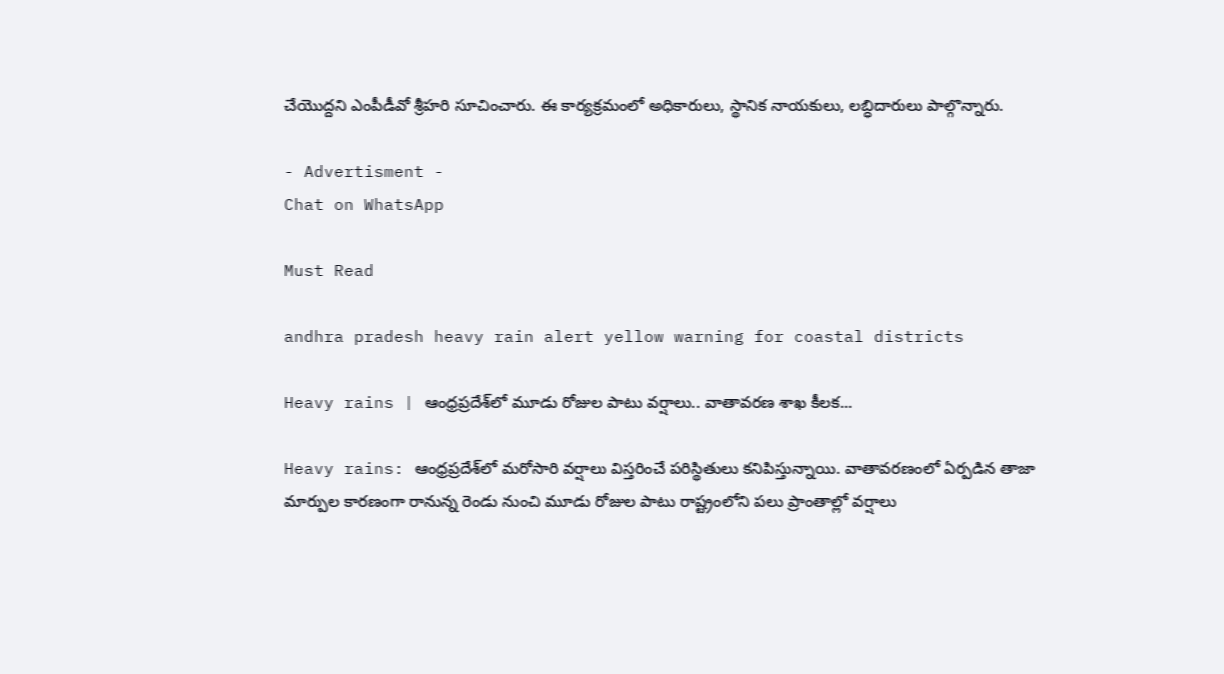చేయొద్దని ఎంపీడీవో శ్రీహరి సూచించారు. ఈ కార్యక్రమంలో అధికారులు, స్థానిక నాయకులు, లబ్ధిదారులు పాల్గొన్నారు.

- Advertisment -
Chat on WhatsApp

Must Read

andhra pradesh heavy rain alert yellow warning for coastal districts

Heavy rains | ఆంధ్రప్రదేశ్‌లో మూడు రోజుల పాటు వర్షాలు.. వాతావరణ శాఖ కీలక...

Heavy rains: ఆంధ్రప్రదేశ్‌లో మరోసారి వర్షాలు విస్తరించే పరిస్థితులు కనిపిస్తున్నాయి. వాతావరణంలో ఏర్పడిన తాజా మార్పుల కారణంగా రానున్న రెండు నుంచి మూడు రోజుల పాటు రాష్ట్రంలోని పలు ప్రాంతాల్లో వర్షాలు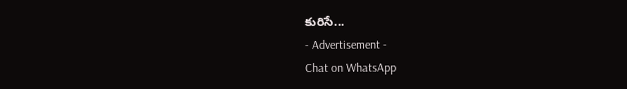కురిసే...
- Advertisement -
Chat on WhatsApp